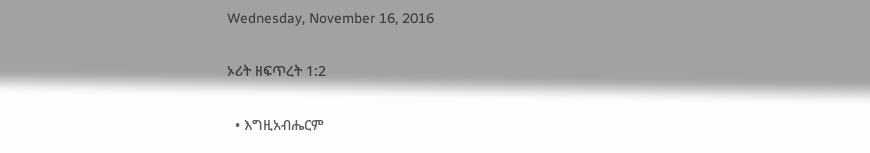Wednesday, November 16, 2016

ኦሪት ዘፍጥረት 1:2

  • እግዚአብሔርም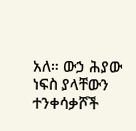አለ። ውኃ ሕያው ነፍስ ያላቸውን ተንቀሳቃሾች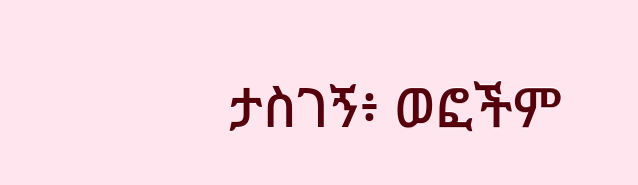ታስገኝ፥ ወፎችም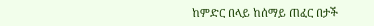ከምድር በላይ ከሰማይ ጠፈር በታች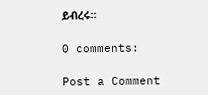ይብረሩ።

0 comments:

Post a Comment